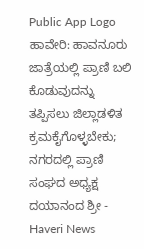Public App Logo
ಹಾವೇರಿ: ಹಾವನೂರು ಜಾತ್ರೆಯಲ್ಲಿ ಪ್ರಾಣಿ ಬಲಿ ಕೊಡುವುದನ್ನು ತಪ್ಪಿಸಲು ಜಿಲ್ಲಾಡಳಿತ ಕ್ರಮಕೈಗೊಳ್ಳಬೇಕು; ನಗರದಲ್ಲಿ ಪ್ರಾಣಿ ಸಂಘದ ಅಧ್ಯಕ್ಷ ದಯಾನಂದ ಶ್ರೀ - Haveri News